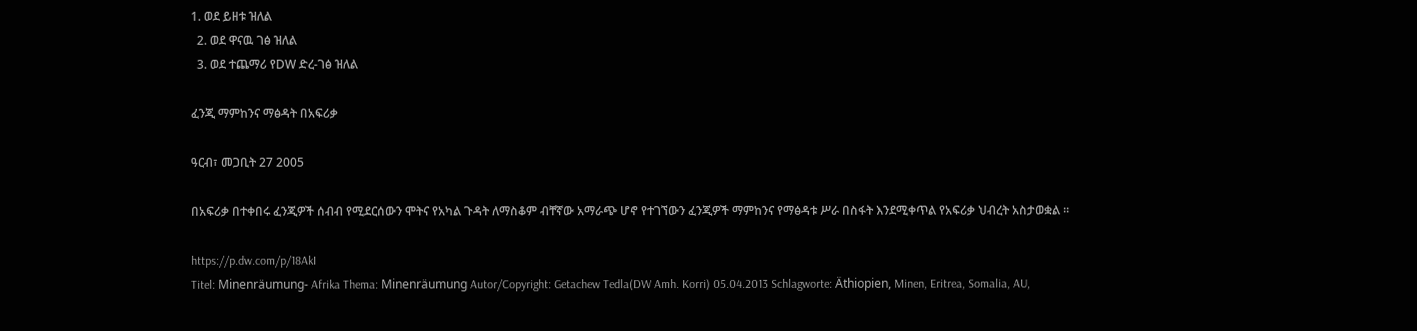1. ወደ ይዘቱ ዝለል
  2. ወደ ዋናዉ ገፅ ዝለል
  3. ወደ ተጨማሪ የDW ድረ-ገፅ ዝለል

ፈንጂ ማምከንና ማፅዳት በአፍሪቃ

ዓርብ፣ መጋቢት 27 2005

በአፍሪቃ በተቀበሩ ፈንጂዎች ሰብብ የሚደርሰውን ሞትና የአካል ጉዳት ለማስቆም ብቸኛው አማራጭ ሆኖ የተገኘውን ፈንጂዎች ማምከንና የማፅዳቱ ሥራ በስፋት እንደሚቀጥል የአፍሪቃ ህብረት አስታወቋል ።

https://p.dw.com/p/18AkI
Titel: Minenräumung- Afrika Thema: Minenräumung Autor/Copyright: Getachew Tedla(DW Amh. Korri) 05.04.2013 Schlagworte: Äthiopien, Minen, Eritrea, Somalia, AU,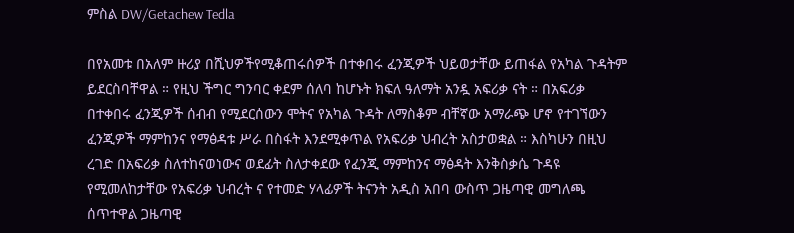ምስል DW/Getachew Tedla

በየአመቱ በአለም ዙሪያ በሺህዎችየሚቆጠሩሰዎች በተቀበሩ ፈንጂዎች ህይወታቸው ይጠፋል የአካል ጉዳትም ይደርስባቸዋል ። የዚህ ችግር ግንባር ቀደም ሰለባ ከሆኑት ክፍለ ዓለማት አንዷ አፍሪቃ ናት ። በአፍሪቃ በተቀበሩ ፈንጂዎች ሰብብ የሚደርሰውን ሞትና የአካል ጉዳት ለማስቆም ብቸኛው አማራጭ ሆኖ የተገኘውን ፈንጂዎች ማምከንና የማፅዳቱ ሥራ በስፋት እንደሚቀጥል የአፍሪቃ ህብረት አስታወቋል ። እስካሁን በዚህ ረገድ በአፍሪቃ ስለተከናወነውና ወደፊት ስለታቀደው የፈንጂ ማምከንና ማፅዳት እንቅስቃሴ ጉዳዩ የሚመለከታቸው የአፍሪቃ ህብረት ና የተመድ ሃላፊዎች ትናንት አዲስ አበባ ውስጥ ጋዜጣዊ መግለጫ ሰጥተዋል ጋዜጣዊ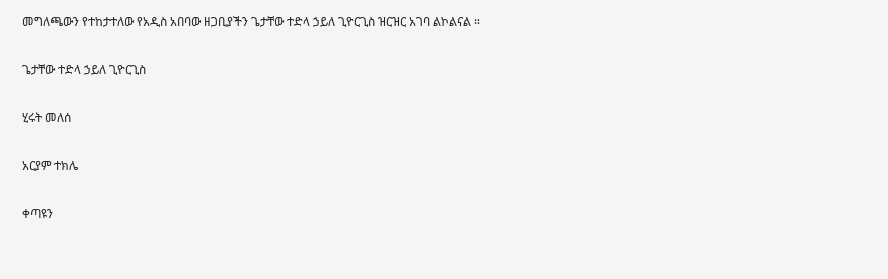መግለጫውን የተከታተለው የአዲስ አበባው ዘጋቢያችን ጌታቸው ተድላ ኃይለ ጊዮርጊስ ዝርዝር አገባ ልኮልናል ።

ጌታቸው ተድላ ኃይለ ጊዮርጊስ

ሂሩት መለሰ

አርያም ተክሌ

ቀጣዩን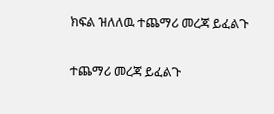ክፍል ዝለለዉ ተጨማሪ መረጃ ይፈልጉ

ተጨማሪ መረጃ ይፈልጉ